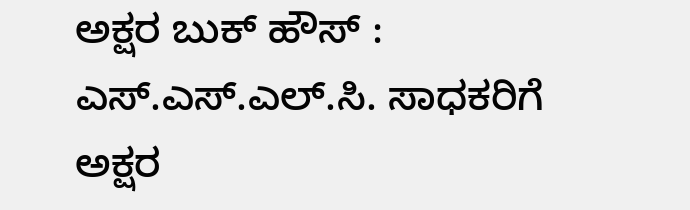ಅಕ್ಷರ ಬುಕ್ ಹೌಸ್ : ಎಸ್.ಎಸ್.ಎಲ್.ಸಿ. ಸಾಧಕರಿಗೆ ಅಕ್ಷರ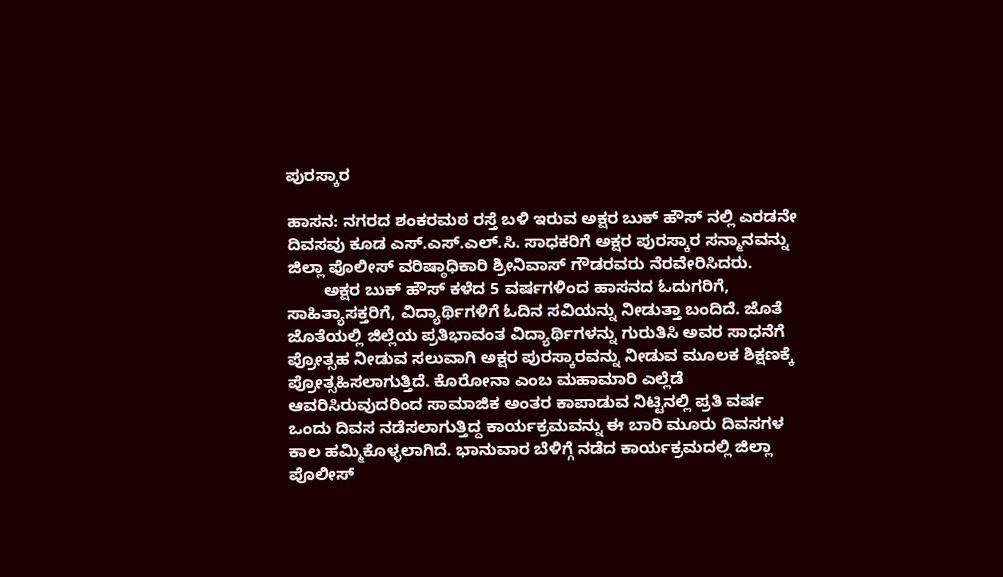ಪುರಸ್ಕಾರ

ಹಾಸನ: ನಗರದ ಶಂಕರಮಠ ರಸ್ತೆ ಬಳಿ ಇರುವ ಅಕ್ಷರ ಬುಕ್ ಹೌಸ್ ನಲ್ಲಿ ಎರಡನೇ ದಿವಸವು ಕೂಡ ಎಸ್.ಎಸ್.ಎಲ್.ಸಿ. ಸಾಧಕರಿಗೆ ಅಕ್ಷರ ಪುರಸ್ಕಾರ ಸನ್ಮಾನವನ್ನು ಜಿಲ್ಲಾ ಪೊಲೀಸ್ ವರಿಷ್ಠಾಧಿಕಾರಿ ಶ್ರೀನಿವಾಸ್ ಗೌಡರವರು ನೆರವೇರಿಸಿದರು.
        ಅಕ್ಷರ ಬುಕ್ ಹೌಸ್ ಕಳೆದ 5 ವರ್ಷಗಳಿಂದ ಹಾಸನದ ಓದುಗರಿಗೆ, ಸಾಹಿತ್ಯಾಸಕ್ತರಿಗೆ, ವಿದ್ಯಾರ್ಥಿಗಳಿಗೆ ಓದಿನ ಸವಿಯನ್ನು ನೀಡುತ್ತಾ ಬಂದಿದೆ. ಜೊತೆ ಜೊತೆಯಲ್ಲಿ ಜಿಲ್ಲೆಯ ಪ್ರತಿಭಾವಂತ ವಿದ್ಯಾರ್ಥಿಗಳನ್ನು ಗುರುತಿಸಿ ಅವರ ಸಾಧನೆಗೆ ಪ್ರೋತ್ಸಹ ನೀಡುವ ಸಲುವಾಗಿ ಅಕ್ಷರ ಪುರಸ್ಕಾರವನ್ನು ನೀಡುವ ಮೂಲಕ ಶಿಕ್ಷಣಕ್ಕೆ ಪ್ರೋತ್ಸಹಿಸಲಾಗುತ್ತಿದೆ. ಕೊರೋನಾ ಎಂಬ ಮಹಾಮಾರಿ ಎಲ್ಲೆಡೆ ಆವರಿಸಿರುವುದರಿಂದ ಸಾಮಾಜಿಕ ಅಂತರ ಕಾಪಾಡುವ ನಿಟ್ಟಿನಲ್ಲಿ ಪ್ರತಿ ವರ್ಷ ಒಂದು ದಿವಸ ನಡೆಸಲಾಗುತ್ತಿದ್ದ ಕಾರ್ಯಕ್ರಮವನ್ನು ಈ ಬಾರಿ ಮೂರು ದಿವಸಗಳ ಕಾಲ ಹಮ್ಮಿಕೊಳ್ಳಲಾಗಿದೆ. ಭಾನುವಾರ ಬೆಳಿಗ್ಗೆ ನಡೆದ ಕಾರ್ಯಕ್ರಮದಲ್ಲಿ ಜಿಲ್ಲಾ ಪೊಲೀಸ್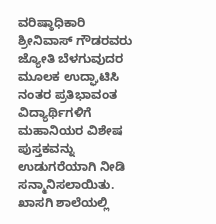ವರಿಷ್ಠಾಧಿಕಾರಿ ಶ್ರೀನಿವಾಸ್ ಗೌಡರವರು ಜ್ಯೋತಿ ಬೆಳಗುವುದರ ಮೂಲಕ ಉದ್ಘಾಟಿಸಿ ನಂತರ ಪ್ರತಿಭಾವಂತ ವಿದ್ಯಾರ್ಥಿಗಳಿಗೆ ಮಹಾನಿಯರ ವಿಶೇಷ ಪುಸ್ತಕವನ್ನು ಉಡುಗರೆಯಾಗಿ ನೀಡಿ ಸನ್ಮಾನಿಸಲಾಯಿತು. ಖಾಸಗಿ ಶಾಲೆಯಲ್ಲಿ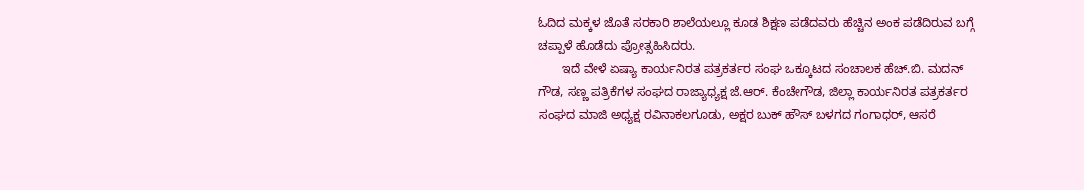ಓದಿದ ಮಕ್ಕಳ ಜೊತೆ ಸರಕಾರಿ ಶಾಲೆಯಲ್ಲೂ ಕೂಡ ಶಿಕ್ಷಣ ಪಡೆದವರು ಹೆಚ್ಚಿನ ಅಂಕ ಪಡೆದಿರುವ ಬಗ್ಗೆ ಚಪ್ಪಾಳೆ ಹೊಡೆದು ಪ್ರೋತ್ಸಹಿಸಿದರು.
       ಇದೆ ವೇಳೆ ಏಷ್ಯಾ ಕಾರ್ಯನಿರತ ಪತ್ರಕರ್ತರ ಸಂಘ ಒಕ್ಕೂಟದ ಸಂಚಾಲಕ ಹೆಚ್.ಬಿ. ಮದನ್ ಗೌಡ, ಸಣ್ಣ ಪತ್ರಿಕೆಗಳ ಸಂಘದ ರಾಜ್ಯಾಧ್ಯಕ್ಷ ಜೆ.ಆರ್. ಕೆಂಚೇಗೌಡ, ಜಿಲ್ಲಾ ಕಾರ್ಯನಿರತ ಪತ್ರಕರ್ತರ ಸಂಘದ ಮಾಜಿ ಅಧ್ಯಕ್ಷ ರವಿನಾಕಲಗೂಡು, ಅಕ್ಷರ ಬುಕ್ ಹೌಸ್ ಬಳಗದ ಗಂಗಾಧರ್, ಆಸರೆ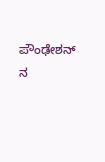ಪೌಂಢೇಶನ್ ನ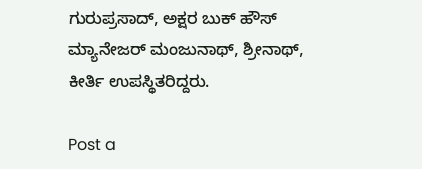ಗುರುಪ್ರಸಾದ್, ಅಕ್ಷರ ಬುಕ್ ಹೌಸ್ ಮ್ಯಾನೇಜರ್ ಮಂಜುನಾಥ್, ಶ್ರೀನಾಥ್, ಕೀರ್ತಿ ಉಪಸ್ಥಿತರಿದ್ದರು.

Post a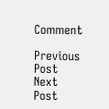Comment

Previous Post Next Post